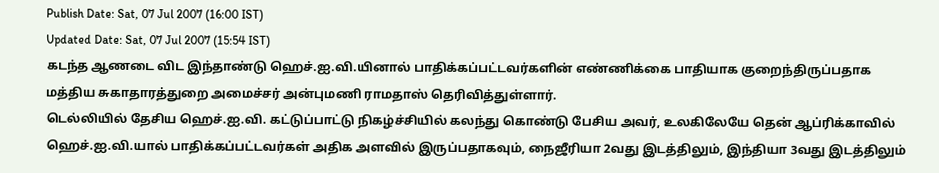Publish Date: Sat, 07 Jul 2007 (16:00 IST)
Updated Date: Sat, 07 Jul 2007 (15:54 IST)
கடந்த ஆணடை விட இந்தாண்டு ஹெச்.ஐ.வி.யினால் பாதிக்கப்பட்டவர்களின் எண்ணிக்கை பாதியாக குறைந்திருப்பதாக மத்திய சுகாதாரத்துறை அமைச்சர் அன்புமணி ராமதாஸ் தெரிவித்துள்ளார்.
டெல்லியில் தேசிய ஹெச்.ஐ.வி. கட்டுப்பாட்டு நிகழ்ச்சியில் கலந்து கொண்டு பேசிய அவர், உலகிலேயே தென் ஆப்ரிக்காவில் ஹெச்.ஐ.வி.யால் பாதிக்கப்பட்டவர்கள் அதிக அளவில் இருப்பதாகவும், நைஜீரியா 2வது இடத்திலும், இந்தியா 3வது இடத்திலும்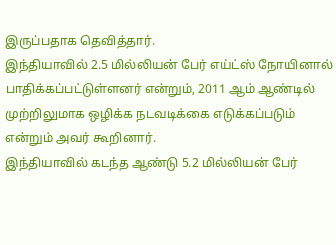இருப்பதாக தெவித்தார்.
இந்தியாவில் 2.5 மில்லியன் பேர் எய்ட்ஸ் நோயினால் பாதிக்கப்பட்டுள்ளனர் என்றும், 2011 ஆம் ஆண்டில் முற்றிலுமாக ஒழிக்க நடவடிக்கை எடுக்கப்படும் என்றும் அவர் கூறினார்.
இந்தியாவில் கடந்த ஆண்டு 5.2 மில்லியன் பேர்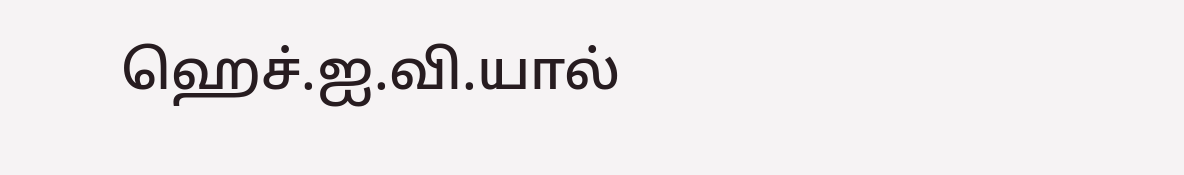ஹெச்.ஐ.வி.யால்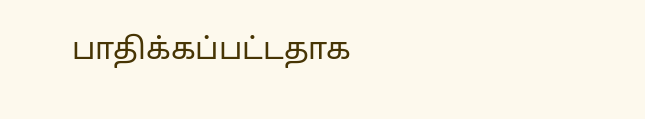பாதிக்கப்பட்டதாக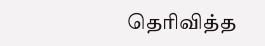தெரிவித்த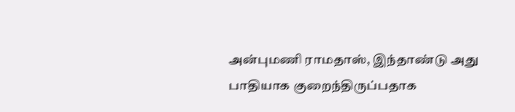அன்புமணி ராமதாஸ், இந்தாண்டு அது பாதியாக குறைந்திருப்பதாக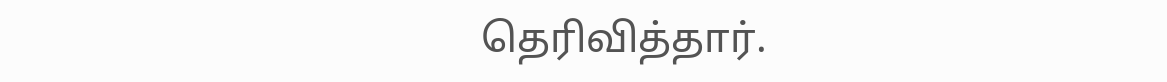தெரிவித்தார்.